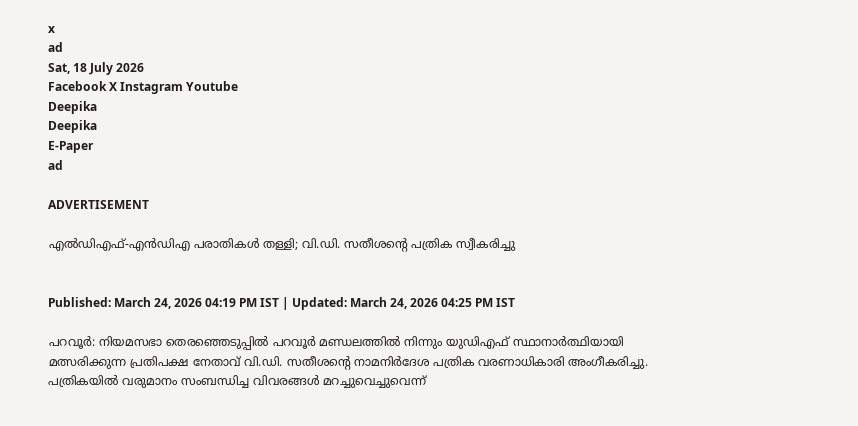x
ad
Sat, 18 July 2026
Facebook X Instagram Youtube
Deepika
Deepika
E-Paper
ad

ADVERTISEMENT

എൽഡിഎഫ്-എൻഡിഎ പരാതികൾ തള്ളി; വി.ഡി. സതീശന്‍റെ പത്രിക സ്വീകരിച്ചു


Published: March 24, 2026 04:19 PM IST | Updated: March 24, 2026 04:25 PM IST

പറവൂർ: നിയമസഭാ തെരഞ്ഞെടുപ്പിൽ പറവൂർ മണ്ഡലത്തിൽ നിന്നും യുഡിഎഫ് സ്ഥാനാർത്ഥിയായി മത്സരിക്കുന്ന പ്രതിപക്ഷ നേതാവ് വി.ഡി. സതീശന്‍റെ നാമനിർദേശ പത്രിക വരണാധികാരി അംഗീകരിച്ചു. പത്രികയിൽ വരുമാനം സംബന്ധിച്ച വിവരങ്ങൾ മറച്ചുവെച്ചുവെന്ന്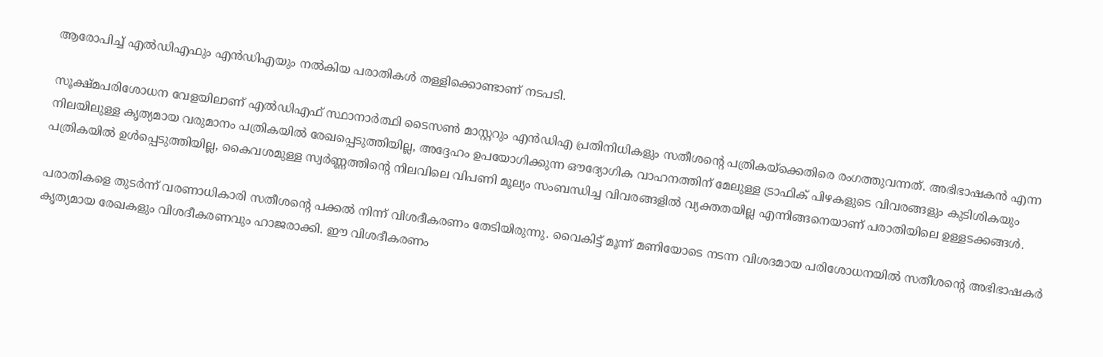ആരോപിച്ച് എൽഡിഎഫും എൻഡിഎയും നൽകിയ പരാതികൾ തള്ളിക്കൊണ്ടാണ് നടപടി.

സൂക്ഷ്മപരിശോധന വേളയിലാണ് എൽഡിഎഫ് സ്ഥാനാർത്ഥി ടൈസൺ മാസ്റ്ററും എൻഡിഎ പ്രതിനിധികളും സതീശന്‍റെ പത്രികയ്ക്കെതിരെ രംഗത്തുവന്നത്. അഭിഭാഷകൻ എന്ന നിലയിലുള്ള കൃത്യമായ വരുമാനം പത്രികയിൽ രേഖപ്പെടുത്തിയില്ല, അദ്ദേഹം ഉപയോഗിക്കുന്ന ഔദ്യോഗിക വാഹനത്തിന് മേലുള്ള ട്രാഫിക് പിഴകളുടെ വിവരങ്ങളും കുടിശികയും പത്രികയിൽ ഉൾപ്പെടുത്തിയില്ല, കൈവശമുള്ള സ്വർണ്ണത്തിന്‍റെ നിലവിലെ വിപണി മൂല്യം സംബന്ധിച്ച വിവരങ്ങളിൽ വ്യക്തതയില്ല എന്നിങ്ങനെയാണ് പരാതിയിലെ ഉള്ളടക്കങ്ങൾ.

പരാതികളെ തുടർന്ന് വരണാധികാരി സതീശന്‍റെ പക്കൽ നിന്ന് വിശദീകരണം തേടിയിരുന്നു. വൈകിട്ട് മൂന്ന് മണിയോടെ നടന്ന വിശദമായ പരിശോധനയിൽ സതീശന്‍റെ അഭിഭാഷകർ കൃത്യമായ രേഖകളും വിശദീകരണവും ഹാജരാക്കി. ഈ വിശദീകരണം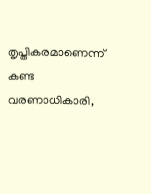തൃപ്തികരമാണെന്ന് കണ്ട വരണാധികാരി,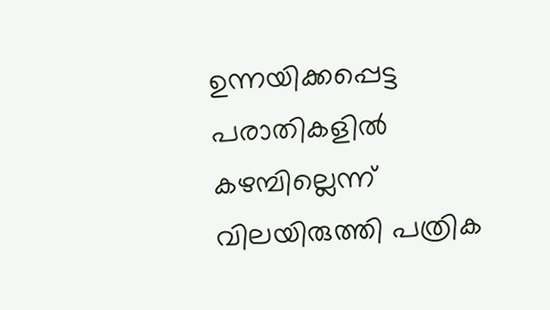ഉന്നയിക്കപ്പെട്ട പരാതികളിൽ കഴമ്പില്ലെന്ന് വിലയിരുത്തി പത്രിക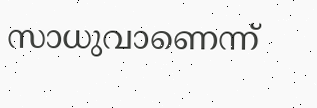സാധുവാണെന്ന്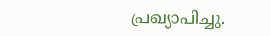പ്രഖ്യാപിച്ചു.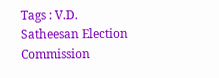Tags : V.D. Satheesan Election Commission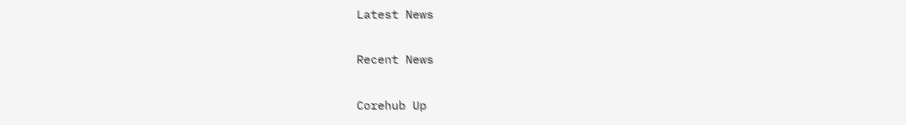Latest News

Recent News

Corehub Up